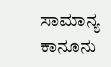ಸಾಮಾನ್ಯ ಕಾನೂನು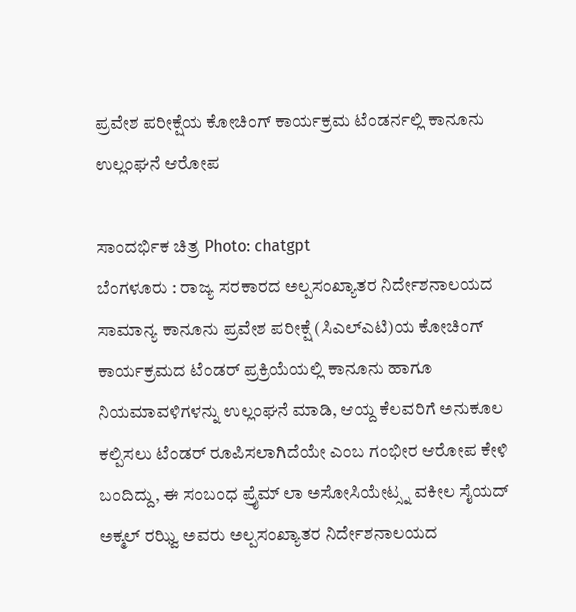ಪ್ರವೇಶ ಪರೀಕ್ಷೆಯ ಕೋಚಿಂಗ್ ಕಾರ್ಯಕ್ರಮ ಟೆಂಡರ್ನಲ್ಲಿ ಕಾನೂನು ಉಲ್ಲಂಘನೆ ಆರೋಪ

ಸಾಂದರ್ಭಿಕ ಚಿತ್ರ Photo: chatgpt
ಬೆಂಗಳೂರು : ರಾಜ್ಯ ಸರಕಾರದ ಅಲ್ಪಸಂಖ್ಯಾತರ ನಿರ್ದೇಶನಾಲಯದ ಸಾಮಾನ್ಯ ಕಾನೂನು ಪ್ರವೇಶ ಪರೀಕ್ಷೆ (ಸಿಎಲ್ಎಟಿ)ಯ ಕೋಚಿಂಗ್ ಕಾರ್ಯಕ್ರಮದ ಟೆಂಡರ್ ಪ್ರಕ್ರಿಯೆಯಲ್ಲಿ ಕಾನೂನು ಹಾಗೂ ನಿಯಮಾವಳಿಗಳನ್ನು ಉಲ್ಲಂಘನೆ ಮಾಡಿ, ಆಯ್ದ ಕೆಲವರಿಗೆ ಅನುಕೂಲ ಕಲ್ಪಿಸಲು ಟೆಂಡರ್ ರೂಪಿಸಲಾಗಿದೆಯೇ ಎಂಬ ಗಂಭೀರ ಆರೋಪ ಕೇಳಿ ಬಂದಿದ್ದು, ಈ ಸಂಬಂಧ ಪ್ರೈಮ್ ಲಾ ಅಸೋಸಿಯೇಟ್ಸ್ನ ವಕೀಲ ಸೈಯದ್ ಅಕ್ಮಲ್ ರಝ್ವಿ ಅವರು ಅಲ್ಪಸಂಖ್ಯಾತರ ನಿರ್ದೇಶನಾಲಯದ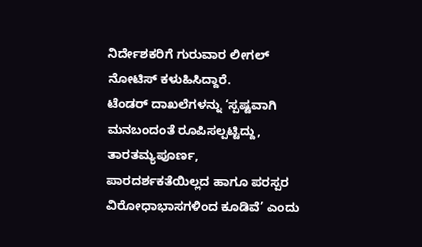ನಿರ್ದೇಶಕರಿಗೆ ಗುರುವಾರ ಲೀಗಲ್ ನೋಟಿಸ್ ಕಳುಹಿಸಿದ್ದಾರೆ.
ಟೆಂಡರ್ ದಾಖಲೆಗಳನ್ನು ‘ಸ್ಪಷ್ಟವಾಗಿ ಮನಬಂದಂತೆ ರೂಪಿಸಲ್ಪಟ್ಟಿದ್ದು, ತಾರತಮ್ಯಪೂರ್ಣ, ಪಾರದರ್ಶಕತೆಯಿಲ್ಲದ ಹಾಗೂ ಪರಸ್ಪರ ವಿರೋಧಾಭಾಸಗಳಿಂದ ಕೂಡಿವೆ’ ಎಂದು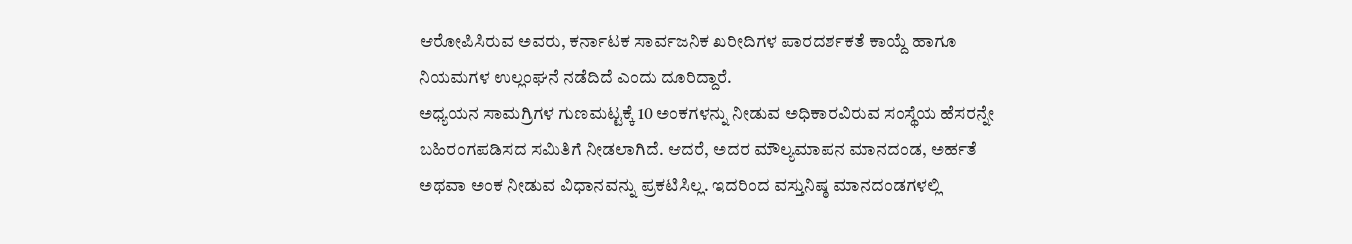ಆರೋಪಿಸಿರುವ ಅವರು, ಕರ್ನಾಟಕ ಸಾರ್ವಜನಿಕ ಖರೀದಿಗಳ ಪಾರದರ್ಶಕತೆ ಕಾಯ್ದೆ ಹಾಗೂ ನಿಯಮಗಳ ಉಲ್ಲಂಘನೆ ನಡೆದಿದೆ ಎಂದು ದೂರಿದ್ದಾರೆ.
ಅಧ್ಯಯನ ಸಾಮಗ್ರಿಗಳ ಗುಣಮಟ್ಟಕ್ಕೆ 10 ಅಂಕಗಳನ್ನು ನೀಡುವ ಅಧಿಕಾರವಿರುವ ಸಂಸ್ಥೆಯ ಹೆಸರನ್ನೇ ಬಹಿರಂಗಪಡಿಸದ ಸಮಿತಿಗೆ ನೀಡಲಾಗಿದೆ. ಆದರೆ, ಅದರ ಮೌಲ್ಯಮಾಪನ ಮಾನದಂಡ, ಅರ್ಹತೆ ಅಥವಾ ಅಂಕ ನೀಡುವ ವಿಧಾನವನ್ನು ಪ್ರಕಟಿಸಿಲ್ಲ. ಇದರಿಂದ ವಸ್ತುನಿಷ್ಠ ಮಾನದಂಡಗಳಲ್ಲಿ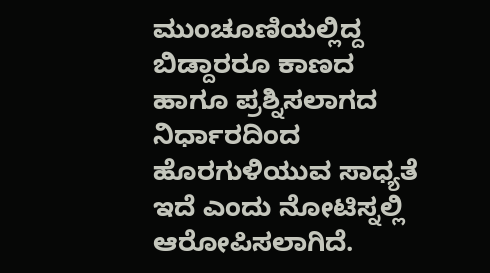ಮುಂಚೂಣಿಯಲ್ಲಿದ್ದ ಬಿಡ್ದಾರರೂ ಕಾಣದ ಹಾಗೂ ಪ್ರಶ್ನಿಸಲಾಗದ ನಿರ್ಧಾರದಿಂದ ಹೊರಗುಳಿಯುವ ಸಾಧ್ಯತೆ ಇದೆ ಎಂದು ನೋಟಿಸ್ನಲ್ಲಿ ಆರೋಪಿಸಲಾಗಿದೆ.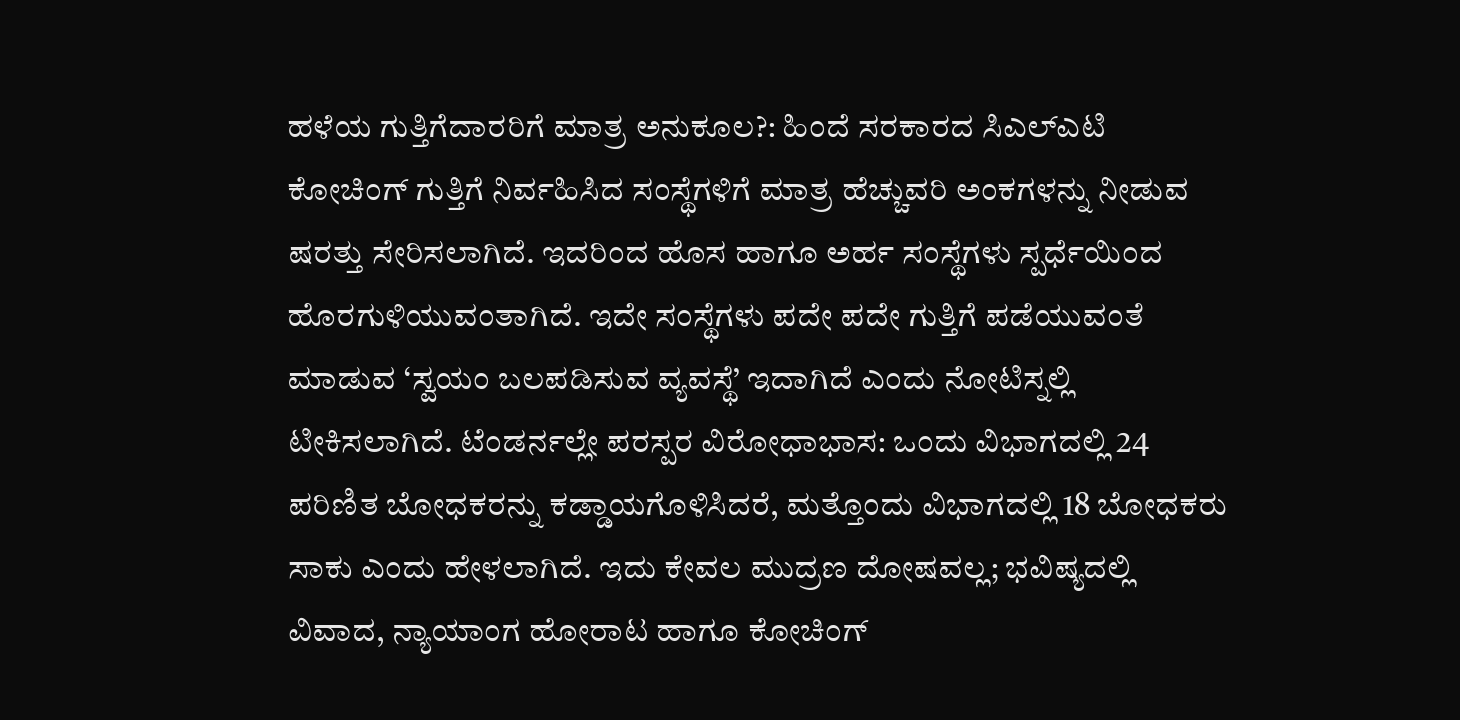ಹಳೆಯ ಗುತ್ತಿಗೆದಾರರಿಗೆ ಮಾತ್ರ ಅನುಕೂಲ?: ಹಿಂದೆ ಸರಕಾರದ ಸಿಎಲ್ಎಟಿ ಕೋಚಿಂಗ್ ಗುತ್ತಿಗೆ ನಿರ್ವಹಿಸಿದ ಸಂಸ್ಥೆಗಳಿಗೆ ಮಾತ್ರ ಹೆಚ್ಚುವರಿ ಅಂಕಗಳನ್ನು ನೀಡುವ ಷರತ್ತು ಸೇರಿಸಲಾಗಿದೆ. ಇದರಿಂದ ಹೊಸ ಹಾಗೂ ಅರ್ಹ ಸಂಸ್ಥೆಗಳು ಸ್ಪರ್ಧೆಯಿಂದ ಹೊರಗುಳಿಯುವಂತಾಗಿದೆ. ಇದೇ ಸಂಸ್ಥೆಗಳು ಪದೇ ಪದೇ ಗುತ್ತಿಗೆ ಪಡೆಯುವಂತೆ ಮಾಡುವ ‘ಸ್ವಯಂ ಬಲಪಡಿಸುವ ವ್ಯವಸ್ಥೆ’ ಇದಾಗಿದೆ ಎಂದು ನೋಟಿಸ್ನಲ್ಲಿ ಟೀಕಿಸಲಾಗಿದೆ. ಟೆಂಡರ್ನಲ್ಲೇ ಪರಸ್ಪರ ವಿರೋಧಾಭಾಸ: ಒಂದು ವಿಭಾಗದಲ್ಲಿ 24 ಪರಿಣಿತ ಬೋಧಕರನ್ನು ಕಡ್ಡಾಯಗೊಳಿಸಿದರೆ, ಮತ್ತೊಂದು ವಿಭಾಗದಲ್ಲಿ 18 ಬೋಧಕರು ಸಾಕು ಎಂದು ಹೇಳಲಾಗಿದೆ. ಇದು ಕೇವಲ ಮುದ್ರಣ ದೋಷವಲ್ಲ; ಭವಿಷ್ಯದಲ್ಲಿ ವಿವಾದ, ನ್ಯಾಯಾಂಗ ಹೋರಾಟ ಹಾಗೂ ಕೋಚಿಂಗ್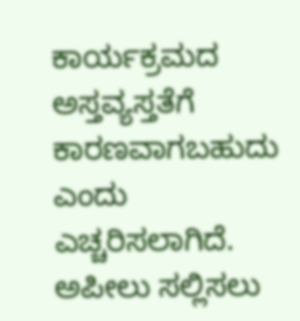ಕಾರ್ಯಕ್ರಮದ ಅಸ್ತವ್ಯಸ್ತತೆಗೆ ಕಾರಣವಾಗಬಹುದು ಎಂದು ಎಚ್ಚರಿಸಲಾಗಿದೆ. ಅಪೀಲು ಸಲ್ಲಿಸಲು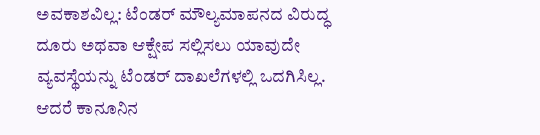ಅವಕಾಶವಿಲ್ಲ: ಟೆಂಡರ್ ಮೌಲ್ಯಮಾಪನದ ವಿರುದ್ಧ ದೂರು ಅಥವಾ ಆಕ್ಷೇಪ ಸಲ್ಲಿಸಲು ಯಾವುದೇ ವ್ಯವಸ್ಥೆಯನ್ನು ಟೆಂಡರ್ ದಾಖಲೆಗಳಲ್ಲಿ ಒದಗಿಸಿಲ್ಲ. ಆದರೆ ಕಾನೂನಿನ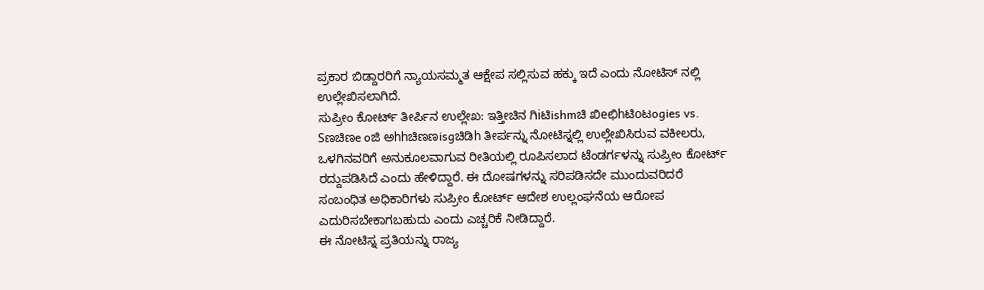ಪ್ರಕಾರ ಬಿಡ್ದಾರರಿಗೆ ನ್ಯಾಯಸಮ್ಮತ ಆಕ್ಷೇಪ ಸಲ್ಲಿಸುವ ಹಕ್ಕು ಇದೆ ಎಂದು ನೋಟಿಸ್ ನಲ್ಲಿ ಉಲ್ಲೇಖಿಸಲಾಗಿದೆ.
ಸುಪ್ರೀಂ ಕೋರ್ಟ್ ತೀರ್ಪಿನ ಉಲ್ಲೇಖ: ಇತ್ತೀಚಿನ ಗಿiಟಿishmಚಿ ಖಿeಛಿhಟಿoಟogies vs. Sಣಚಿಣe oಜಿ ಅhhಚಿಣಣisgಚಿಡಿh ತೀರ್ಪನ್ನು ನೋಟಿಸ್ನಲ್ಲಿ ಉಲ್ಲೇಖಿಸಿರುವ ವಕೀಲರು, ಒಳಗಿನವರಿಗೆ ಅನುಕೂಲವಾಗುವ ರೀತಿಯಲ್ಲಿ ರೂಪಿಸಲಾದ ಟೆಂಡರ್ಗಳನ್ನು ಸುಪ್ರೀಂ ಕೋರ್ಟ್ ರದ್ದುಪಡಿಸಿದೆ ಎಂದು ಹೇಳಿದ್ದಾರೆ. ಈ ದೋಷಗಳನ್ನು ಸರಿಪಡಿಸದೇ ಮುಂದುವರಿದರೆ ಸಂಬಂಧಿತ ಅಧಿಕಾರಿಗಳು ಸುಪ್ರೀಂ ಕೋರ್ಟ್ ಆದೇಶ ಉಲ್ಲಂಘನೆಯ ಆರೋಪ ಎದುರಿಸಬೇಕಾಗಬಹುದು ಎಂದು ಎಚ್ಚರಿಕೆ ನೀಡಿದ್ದಾರೆ.
ಈ ನೋಟಿಸ್ನ ಪ್ರತಿಯನ್ನು ರಾಜ್ಯ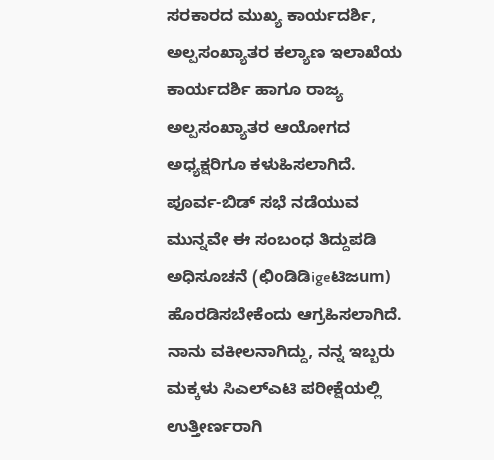ಸರಕಾರದ ಮುಖ್ಯ ಕಾರ್ಯದರ್ಶಿ, ಅಲ್ಪಸಂಖ್ಯಾತರ ಕಲ್ಯಾಣ ಇಲಾಖೆಯ ಕಾರ್ಯದರ್ಶಿ ಹಾಗೂ ರಾಜ್ಯ ಅಲ್ಪಸಂಖ್ಯಾತರ ಆಯೋಗದ ಅಧ್ಯಕ್ಷರಿಗೂ ಕಳುಹಿಸಲಾಗಿದೆ. ಪೂರ್ವ-ಬಿಡ್ ಸಭೆ ನಡೆಯುವ ಮುನ್ನವೇ ಈ ಸಂಬಂಧ ತಿದ್ದುಪಡಿ ಅಧಿಸೂಚನೆ (ಛಿoಡಿಡಿigeಟಿಜum) ಹೊರಡಿಸಬೇಕೆಂದು ಆಗ್ರಹಿಸಲಾಗಿದೆ.
ನಾನು ವಕೀಲನಾಗಿದ್ದು, ನನ್ನ ಇಬ್ಬರು ಮಕ್ಕಳು ಸಿಎಲ್ಎಟಿ ಪರೀಕ್ಷೆಯಲ್ಲಿ ಉತ್ತೀರ್ಣರಾಗಿ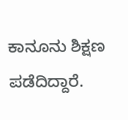ಕಾನೂನು ಶಿಕ್ಷಣ ಪಡೆದಿದ್ದಾರೆ.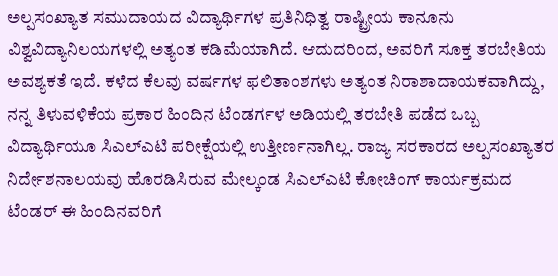ಅಲ್ಪಸಂಖ್ಯಾತ ಸಮುದಾಯದ ವಿದ್ಯಾರ್ಥಿಗಳ ಪ್ರತಿನಿಧಿತ್ವ ರಾಷ್ಟ್ರೀಯ ಕಾನೂನು ವಿಶ್ವವಿದ್ಯಾನಿಲಯಗಳಲ್ಲಿ ಅತ್ಯಂತ ಕಡಿಮೆಯಾಗಿದೆ. ಆದುದರಿಂದ, ಅವರಿಗೆ ಸೂಕ್ತ ತರಬೇತಿಯ ಅವಶ್ಯಕತೆ ಇದೆ. ಕಳೆದ ಕೆಲವು ವರ್ಷಗಳ ಫಲಿತಾಂಶಗಳು ಅತ್ಯಂತ ನಿರಾಶಾದಾಯಕವಾಗಿದ್ದು, ನನ್ನ ತಿಳುವಳಿಕೆಯ ಪ್ರಕಾರ ಹಿಂದಿನ ಟೆಂಡರ್ಗಳ ಅಡಿಯಲ್ಲಿ ತರಬೇತಿ ಪಡೆದ ಒಬ್ಬ ವಿದ್ಯಾರ್ಥಿಯೂ ಸಿಎಲ್ಎಟಿ ಪರೀಕ್ಷೆಯಲ್ಲಿ ಉತ್ತೀರ್ಣನಾಗಿಲ್ಲ. ರಾಜ್ಯ ಸರಕಾರದ ಅಲ್ಪಸಂಖ್ಯಾತರ ನಿರ್ದೇಶನಾಲಯವು ಹೊರಡಿಸಿರುವ ಮೇಲ್ಕಂಡ ಸಿಎಲ್ಎಟಿ ಕೋಚಿಂಗ್ ಕಾರ್ಯಕ್ರಮದ ಟೆಂಡರ್ ಈ ಹಿಂದಿನವರಿಗೆ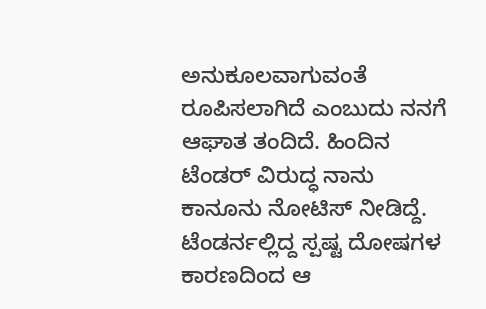ಅನುಕೂಲವಾಗುವಂತೆ ರೂಪಿಸಲಾಗಿದೆ ಎಂಬುದು ನನಗೆ ಆಘಾತ ತಂದಿದೆ. ಹಿಂದಿನ ಟೆಂಡರ್ ವಿರುದ್ಧ ನಾನು ಕಾನೂನು ನೋಟಿಸ್ ನೀಡಿದ್ದೆ. ಟೆಂಡರ್ನಲ್ಲಿದ್ದ ಸ್ಪಷ್ಟ ದೋಷಗಳ ಕಾರಣದಿಂದ ಆ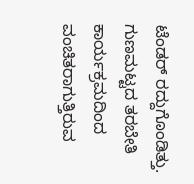ಟೆಂಡರ್ ರದ್ದುಗೊಂಡಿತ್ತು. ಗುಣಮಟ್ಟದ ತರಬೇತಿ ಕಾರ್ಯಕ್ರಮದಿಂದ ವಂಚಿತರಾಗುತ್ತಿರುವ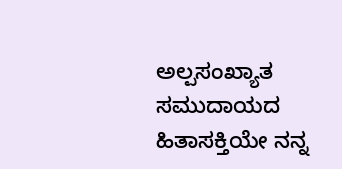ಅಲ್ಪಸಂಖ್ಯಾತ ಸಮುದಾಯದ ಹಿತಾಸಕ್ತಿಯೇ ನನ್ನ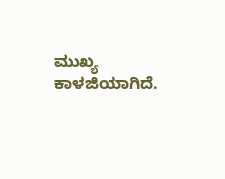ಮುಖ್ಯ ಕಾಳಜಿಯಾಗಿದೆ.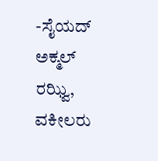-ಸೈಯದ್ ಅಕ್ಮಲ್ ರಝ್ವಿ, ವಕೀಲರು